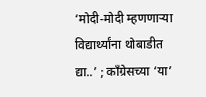‘मोदी-मोदी म्हणणाऱ्या विद्यार्थ्यांना थोबाडीत द्या..’ ; काँग्रेसच्या ‘या’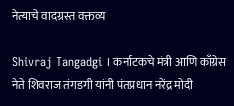नेत्याचे वादग्रस्त वक्तव्य

Shivraj Tangadgi । कर्नाटकचे मंत्री आणि काँग्रेस नेते शिवराज तंगडगी यांनी पंतप्रधान नरेंद्र मोदी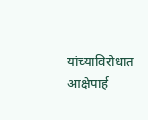यांच्याविरोधात आक्षेपार्ह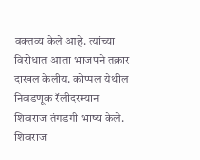वक्तव्य केले आहे. त्यांच्या विरोधात आता भाजपने तक्रार दाखल केलीय. कोप्पल येथील निवडणूक रॅलीदरम्यान शिवराज तंगडगी भाष्य केले. शिवराज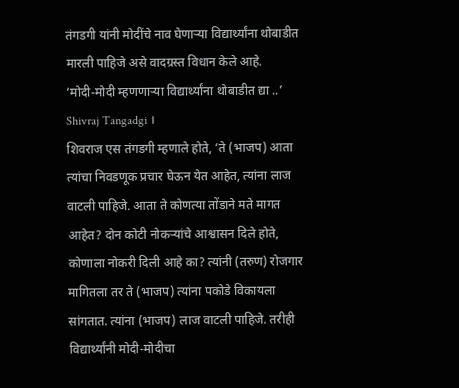तंगडगी यांनी मोदींचे नाव घेणाऱ्या विद्यार्थ्यांना थोबाडीत मारली पाहिजे असे वादग्रस्त विधान केले आहे.
‘मोदी-मोदी म्हणणाऱ्या विद्यार्थ्यांना थोबाडीत द्या ..’ Shivraj Tangadgi ।
शिवराज एस तंगडगी म्हणाले होते, ‘ते (भाजप) आता त्यांचा निवडणूक प्रचार घेऊन येत आहेत, त्यांना लाज वाटली पाहिजे. आता ते कोणत्या तोंडाने मते मागत आहेत? दोन कोटी नोकऱ्यांचे आश्वासन दिले होते, कोणाला नोकरी दिली आहे का? त्यांनी (तरुण) रोजगार मागितला तर ते (भाजप) त्यांना पकोडे विकायला सांगतात. त्यांना (भाजप) लाज वाटली पाहिजे. तरीही विद्यार्थ्यांनी मोदी-मोदीचा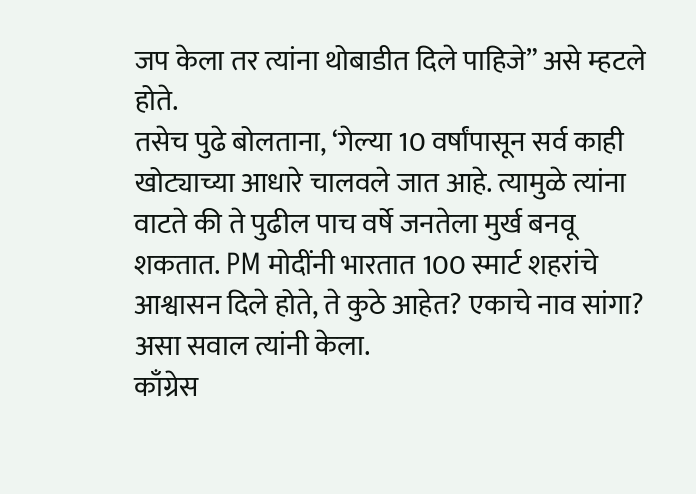जप केला तर त्यांना थोबाडीत दिले पाहिजे” असे म्हटले होते.
तसेच पुढे बोलताना, ‘गेल्या 10 वर्षांपासून सर्व काही खोट्याच्या आधारे चालवले जात आहे. त्यामुळे त्यांना वाटते की ते पुढील पाच वर्षे जनतेला मुर्ख बनवू शकतात. PM मोदींनी भारतात 100 स्मार्ट शहरांचे आश्वासन दिले होते, ते कुठे आहेत? एकाचे नाव सांगा? असा सवाल त्यांनी केला.
काँग्रेस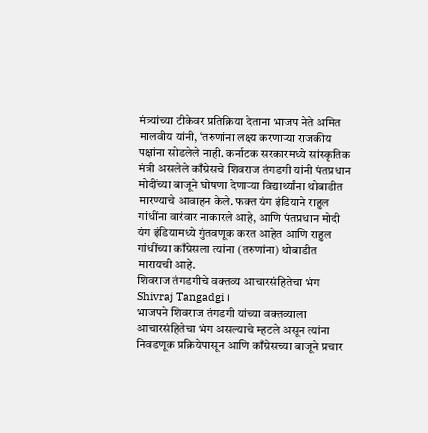मंत्र्यांच्या टीकेवर प्रतिक्रिया देताना भाजप नेते अमित मालवीय यांनी, ‘तरुणांना लक्ष्य करणाऱ्या राजकीय पक्षांना सोडलेले नाही. कर्नाटक सरकारमध्ये सांस्कृतिक मंत्री असलेले काँग्रेसचे शिवराज तंगडगी यांनी पंतप्रधान मोदींच्या बाजूने घोषणा देणाऱ्या विद्यार्थ्यांना थोबाडीत मारण्याचे आवाहन केले. फक्त यंग इंडियाने राहुल गांधींना वारंवार नाकारले आहे, आणि पंतप्रधान मोदी यंग इंडियामध्ये गुंतवणूक करत आहेत आणि राहुल गांधींच्या काँग्रेसला त्यांना (तरुणांना) थोबाडीत मारायची आहे.
शिवराज तंगडगीचे वक्तव्य आचारसंहितेचा भंग Shivraj Tangadgi ।
भाजपने शिवराज तंगडगी यांच्या वक्तव्याला आचारसंहितेचा भंग असल्याचे म्हटले असून त्यांना निवडणूक प्रक्रियेपासून आणि काँग्रेसच्या बाजूने प्रचार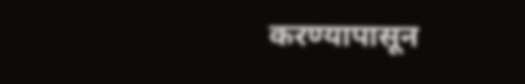करण्यापासून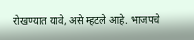रोखण्यात यावे, असे म्हटले आहे. भाजपचे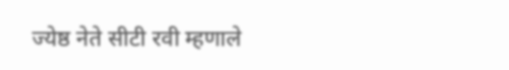ज्येष्ठ नेते सीटी रवी म्हणाले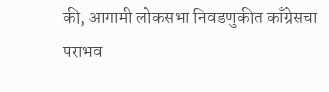की, आगामी लोकसभा निवडणुकीत काँग्रेसचा पराभव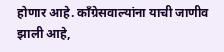होणार आहे. काँग्रेसवाल्यांना याची जाणीव झाली आहे,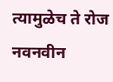त्यामुळेच ते रोज नवनवीन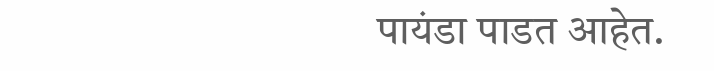पायंडा पाडत आहेत.